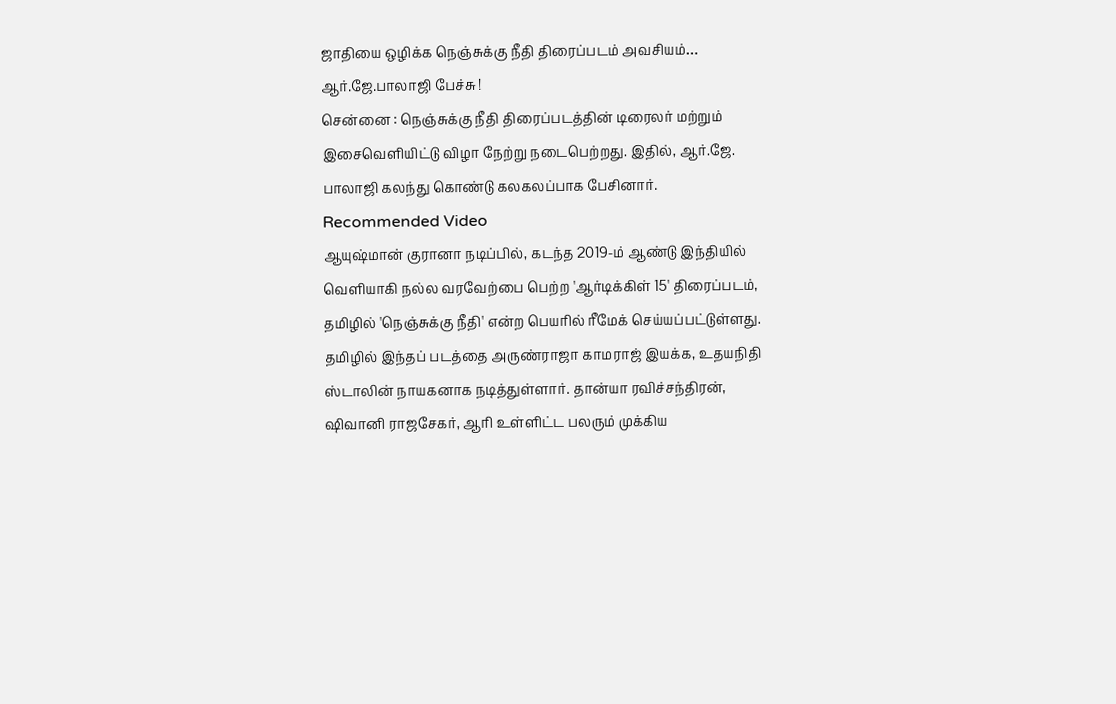ஜாதியை ஒழிக்க நெஞ்சுக்கு நீதி திரைப்படம் அவசியம்… ஆர்.ஜே.பாலாஜி பேச்சு !
சென்னை : நெஞ்சுக்கு நீதி திரைப்படத்தின் டிரைலர் மற்றும் இசைவெளியிட்டு விழா நேற்று நடைபெற்றது. இதில், ஆர்.ஜே. பாலாஜி கலந்து கொண்டு கலகலப்பாக பேசினார்.
Recommended Video
ஆயுஷ்மான் குரானா நடிப்பில், கடந்த 2019-ம் ஆண்டு இந்தியில் வெளியாகி நல்ல வரவேற்பை பெற்ற 'ஆர்டிக்கிள் 15' திரைப்படம், தமிழில் 'நெஞ்சுக்கு நீதி' என்ற பெயரில் ரீமேக் செய்யப்பட்டுள்ளது.
தமிழில் இந்தப் படத்தை அருண்ராஜா காமராஜ் இயக்க, உதயநிதி ஸ்டாலின் நாயகனாக நடித்துள்ளார். தான்யா ரவிச்சந்திரன், ஷிவானி ராஜசேகர், ஆரி உள்ளிட்ட பலரும் முக்கிய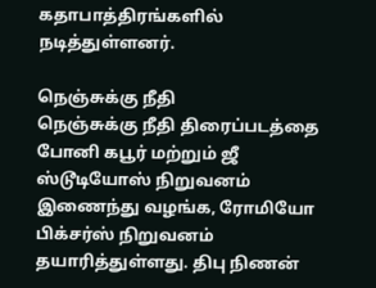கதாபாத்திரங்களில் நடித்துள்ளனர்.

நெஞ்சுக்கு நீதி
நெஞ்சுக்கு நீதி திரைப்படத்தை போனி கபூர் மற்றும் ஜீ ஸ்டூடியோஸ் நிறுவனம் இணைந்து வழங்க, ரோமியோ பிக்சர்ஸ் நிறுவனம் தயாரித்துள்ளது. திபு நிணன்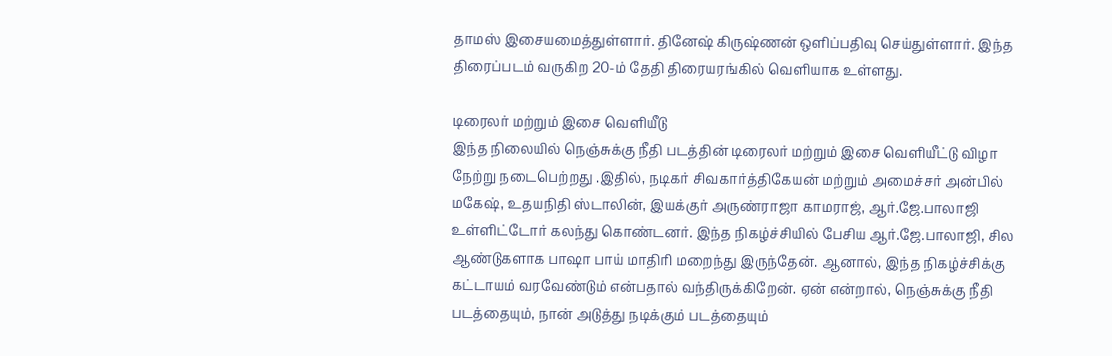தாமஸ் இசையமைத்துள்ளார். தினேஷ் கிருஷ்ணன் ஒளிப்பதிவு செய்துள்ளார். இந்த திரைப்படம் வருகிற 20-ம் தேதி திரையரங்கில் வெளியாக உள்ளது.

டிரைலர் மற்றும் இசை வெளியீடு
இந்த நிலையில் நெஞ்சுக்கு நீதி படத்தின் டிரைலர் மற்றும் இசை வெளியீட்டு விழா நேற்று நடைபெற்றது .இதில், நடிகர் சிவகார்த்திகேயன் மற்றும் அமைச்சர் அன்பில் மகேஷ், உதயநிதி ஸ்டாலின், இயக்குர் அருண்ராஜா காமராஜ், ஆர்.ஜே.பாலாஜி உள்ளிட்டோர் கலந்து கொண்டனர். இந்த நிகழ்ச்சியில் பேசிய ஆர்.ஜே.பாலாஜி, சில ஆண்டுகளாக பாஷா பாய் மாதிரி மறைந்து இருந்தேன். ஆனால், இந்த நிகழ்ச்சிக்கு கட்டாயம் வரவேண்டும் என்பதால் வந்திருக்கிறேன். ஏன் என்றால், நெஞ்சுக்கு நீதி படத்தையும், நான் அடுத்து நடிக்கும் படத்தையும்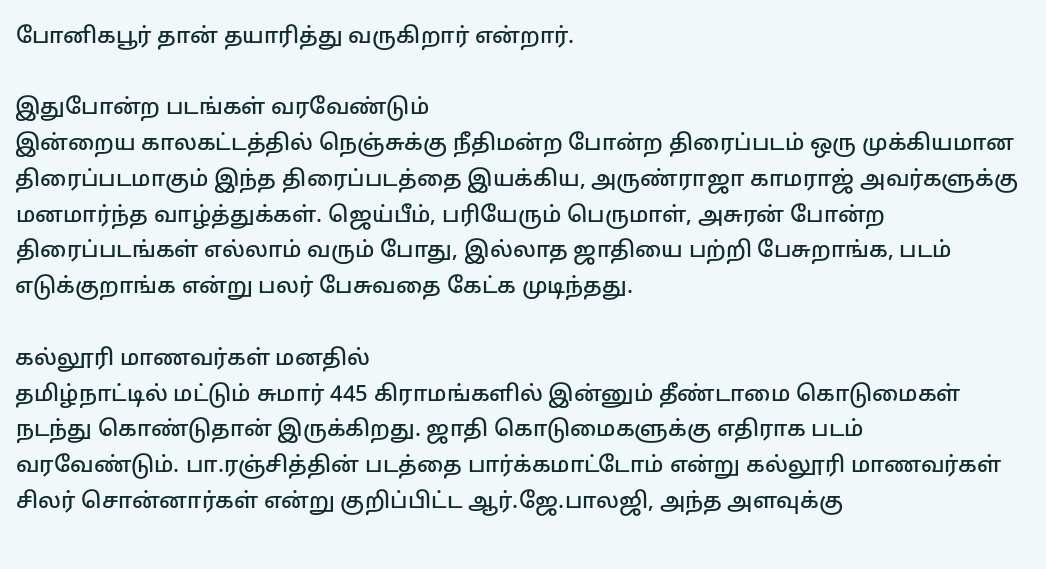போனிகபூர் தான் தயாரித்து வருகிறார் என்றார்.

இதுபோன்ற படங்கள் வரவேண்டும்
இன்றைய காலகட்டத்தில் நெஞ்சுக்கு நீதிமன்ற போன்ற திரைப்படம் ஒரு முக்கியமான திரைப்படமாகும் இந்த திரைப்படத்தை இயக்கிய, அருண்ராஜா காமராஜ் அவர்களுக்கு மனமார்ந்த வாழ்த்துக்கள். ஜெய்பீம், பரியேரும் பெருமாள், அசுரன் போன்ற திரைப்படங்கள் எல்லாம் வரும் போது, இல்லாத ஜாதியை பற்றி பேசுறாங்க, படம் எடுக்குறாங்க என்று பலர் பேசுவதை கேட்க முடிந்தது.

கல்லூரி மாணவர்கள் மனதில்
தமிழ்நாட்டில் மட்டும் சுமார் 445 கிராமங்களில் இன்னும் தீண்டாமை கொடுமைகள் நடந்து கொண்டுதான் இருக்கிறது. ஜாதி கொடுமைகளுக்கு எதிராக படம் வரவேண்டும். பா.ரஞ்சித்தின் படத்தை பார்க்கமாட்டோம் என்று கல்லூரி மாணவர்கள் சிலர் சொன்னார்கள் என்று குறிப்பிட்ட ஆர்.ஜே.பாலஜி, அந்த அளவுக்கு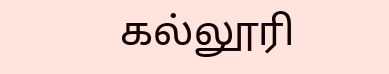கல்லூரி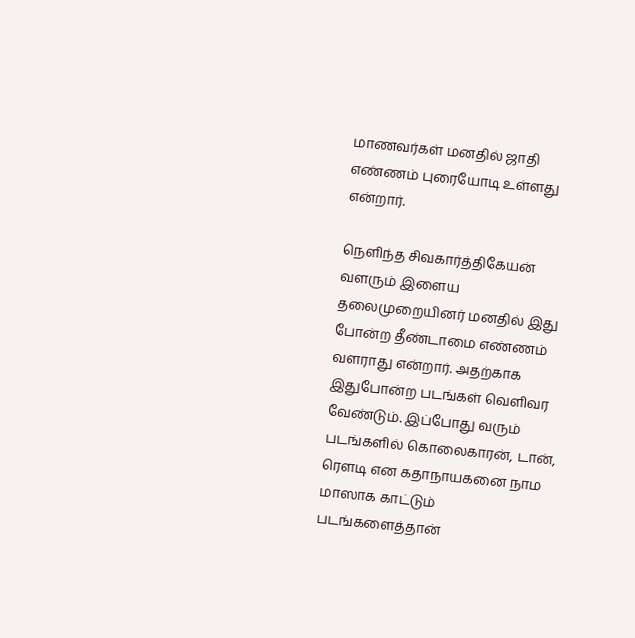மாணவர்கள் மனதில் ஜாதி எண்ணம் புரையோடி உள்ளது என்றார்.

நெளிந்த சிவகார்த்திகேயன்
வளரும் இளைய தலைமுறையினர் மனதில் இது போன்ற தீண்டாமை எண்ணம் வளராது என்றார். அதற்காக இதுபோன்ற படங்கள் வெளிவர வேண்டும். இப்போது வரும் படங்களில் கொலைகாரன், டான், ரௌடி என கதாநாயகனை நாம மாஸாக காட்டும் படங்களைத்தான்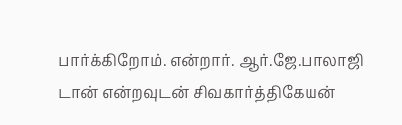பார்க்கிறோம். என்றார். ஆர்.ஜே.பாலாஜி டான் என்றவுடன் சிவகார்த்திகேயன்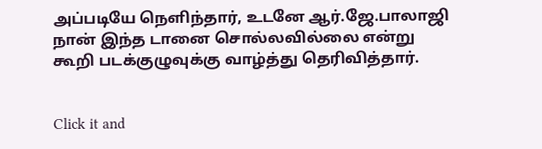அப்படியே நெளிந்தார், உடனே ஆர்.ஜே.பாலாஜி நான் இந்த டானை சொல்லவில்லை என்று கூறி படக்குழுவுக்கு வாழ்த்து தெரிவித்தார்.


Click it and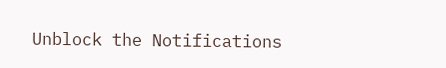Unblock the Notifications